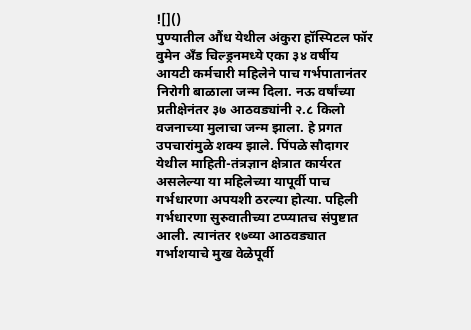![]()
पुण्यातील औंध येथील अंकुरा हॉस्पिटल फॉर वुमेन अँड चिल्ड्रनमध्ये एका ३४ वर्षीय आयटी कर्मचारी महिलेने पाच गर्भपातानंतर निरोगी बाळाला जन्म दिला. नऊ वर्षांच्या प्रतीक्षेनंतर ३७ आठवड्यांनी २.८ किलो वजनाच्या मुलाचा जन्म झाला. हे प्रगत उपचारांमुळे शक्य झाले. पिंपळे सौदागर येथील माहिती-तंत्रज्ञान क्षेत्रात कार्यरत असलेल्या या महिलेच्या यापूर्वी पाच गर्भधारणा अपयशी ठरल्या होत्या. पहिली गर्भधारणा सुरुवातीच्या टप्प्यातच संपुष्टात आली. त्यानंतर १७व्या आठवड्यात गर्भाशयाचे मुख वेळेपूर्वी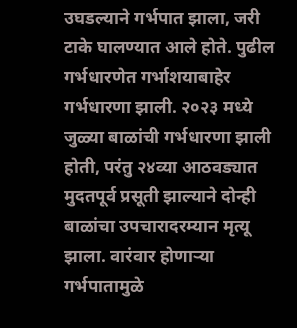उघडल्याने गर्भपात झाला, जरी टाके घालण्यात आले होते. पुढील गर्भधारणेत गर्भाशयाबाहेर गर्भधारणा झाली. २०२३ मध्ये जुळ्या बाळांची गर्भधारणा झाली होती, परंतु २४व्या आठवड्यात मुदतपूर्व प्रसूती झाल्याने दोन्ही बाळांचा उपचारादरम्यान मृत्यू झाला. वारंवार होणाऱ्या गर्भपातामुळे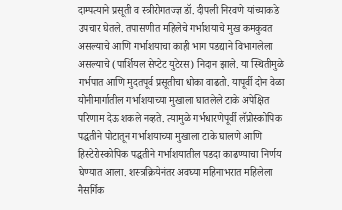दाम्पत्याने प्रसूती व स्त्रीरोगतज्ज्ञ डॉ. दीपली निरवणे यांच्याकडे उपचार घेतले. तपासणीत महिलेचे गर्भाशयाचे मुख कमकुवत असल्याचे आणि गर्भाशयाचा काही भाग पडद्याने विभागलेला असल्याचे (पार्शियल सेप्टेट युटेरस) निदान झाले. या स्थितीमुळे गर्भपात आणि मुदतपूर्व प्रसूतीचा धोका वाढतो. यापूर्वी दोन वेळा योनीमार्गातील गर्भाशयाच्या मुखाला घातलेले टाके अपेक्षित परिणाम देऊ शकले नव्हते. त्यामुळे गर्भधारणेपूर्वी लॅप्रोस्कोपिक पद्धतीने पोटातून गर्भाशयाच्या मुखाला टाके घालणे आणि हिस्टेरोस्कोपिक पद्धतीने गर्भाशयातील पडदा काढण्याचा निर्णय घेण्यात आला. शस्त्रक्रियेनंतर अवघ्या महिनाभरात महिलेला नैसर्गिक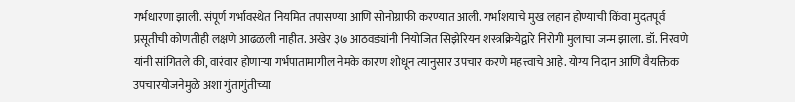गर्भधारणा झाली. संपूर्ण गर्भावस्थेत नियमित तपासण्या आणि सोनोग्राफी करण्यात आली. गर्भाशयाचे मुख लहान होण्याची किंवा मुदतपूर्व प्रसूतीची कोणतीही लक्षणे आढळली नाहीत. अखेर ३७ आठवड्यांनी नियोजित सिझेरियन शस्त्रक्रियेद्वारे निरोगी मुलाचा जन्म झाला. डॉ. निरवणे यांनी सांगितले की, वारंवार होणाऱ्या गर्भपातामागील नेमके कारण शोधून त्यानुसार उपचार करणे महत्त्वाचे आहे. योग्य निदान आणि वैयक्तिक उपचारयोजनेमुळे अशा गुंतागुंतीच्या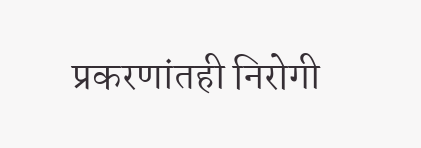प्रकरणांतही निरोगी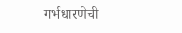गर्भधारणेची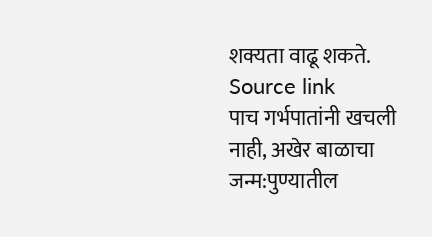शक्यता वाढू शकते.
Source link
पाच गर्भपातांनी खचली नाही, अखेर बाळाचा जन्म:पुण्यातील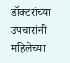डॉक्टरांच्या उपचारांनी महिलेच्या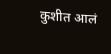कुशीत आलं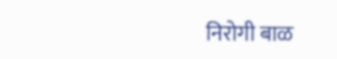निरोगी बाळ